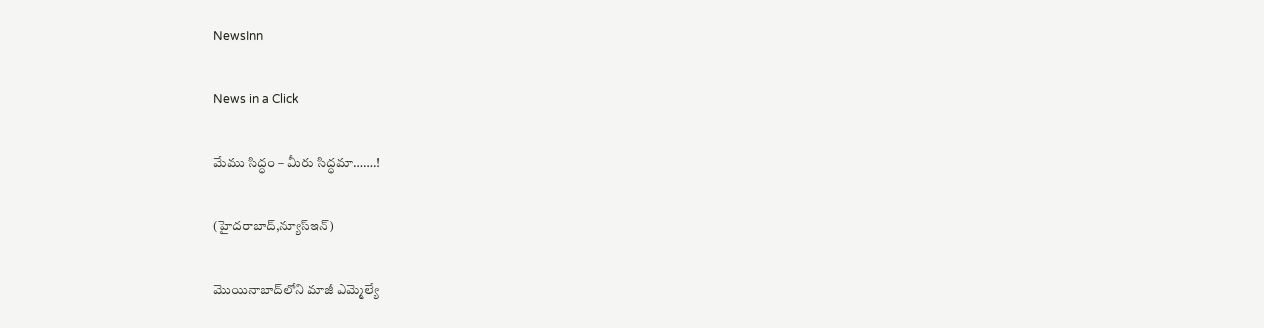NewsInn

News in a Click

మేము సిద్ధం – మీరు సిద్ధ‌మా…….!

(హైదరాబాద్,న్యూస్ఇన్‌)

మొయినాబాద్‌లోని మాజీ ఎమ్మెల్యే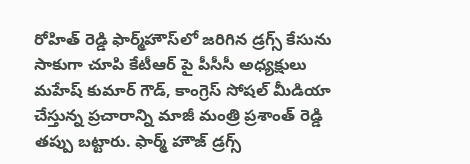రోహిత్ రెడ్డి ఫార్మ్‌హౌస్‌లో జరిగిన డ్రగ్స్ కేసును సాకుగా చూపి కేటీఆర్ పై పీసీసీ అధ్యక్షులు మహేష్ కుమార్ గౌడ్, కాంగ్రెస్ సోషల్ మీడియా చేస్తున్న ప్ర‌చారాన్ని మాజీ మంత్రి ప్ర‌శాంత్ రెడ్డి త‌ప్పు బ‌ట్టారు. ఫార్మ్ హౌజ్ డ్రగ్స్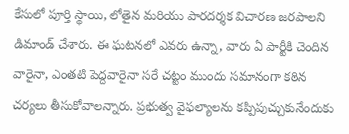కేసులో పూర్తి స్థాయి, లోతైన మరియు పారదర్శక విచారణ జరపాలని డిమాండ్ చేశారు. ఈ ఘటనలో ఎవరు ఉన్నా, వారు ఏ పార్టీకి చెందిన వారైనా, ఎంతటి పెద్దవారైనా సరే చట్టం ముందు సమానంగా కఠిన చర్యలు తీసుకోవాల‌న్నారు. ప్రభుత్వ వైఫల్యాలను కప్పిపుచ్చుకునేందుకు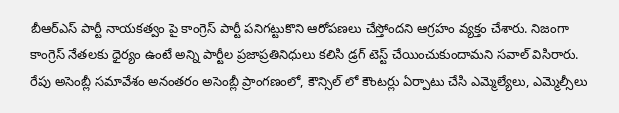బీఆర్ఎస్ పార్టీ నాయకత్వం పై కాంగ్రెస్ పార్టీ పనిగట్టుకొని ఆరోపణలు చేస్తోందని ఆగ్ర‌హం వ్య‌క్తం చేశారు. నిజంగా కాంగ్రెస్ నేతలకు ధైర్యం ఉంటే అన్ని పార్టీల ప్రజాప్రతినిధులు కలిసి డ్రగ్ టెస్ట్ చేయించుకుందామని సవాల్ విసిరారు. రేపు అసెంబ్లీ సమావేశం అనంతరం అసెంబ్లీ ప్రాంగణంలో, కౌన్సిల్ లో కౌంటర్లు ఏర్పాటు చేసి ఎమ్మెల్యేలు, ఎమ్మెల్సీలు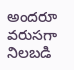అందరూ వరుసగా నిలబడి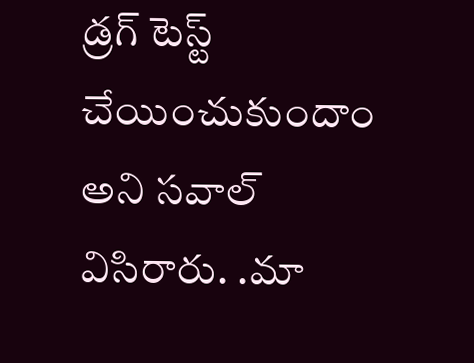డ్రగ్ టెస్ట్ చేయించుకుందాం అని స‌వాల్ విసిరారు. .మా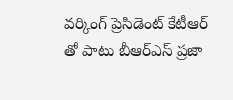వర్కింగ్ ప్రెసిడెంట్ కేటీఆర్ తో పాటు బీఆర్‌ఎస్ ప్రజా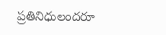ప్రతినిధులందరూ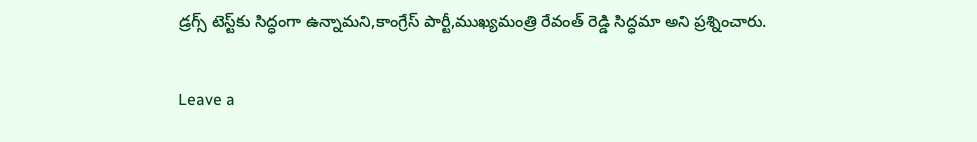డ్రగ్స్ టెస్ట్‌కు సిద్ధంగా ఉన్నామ‌ని,కాంగ్రేస్ పార్టీ,ముఖ్యమంత్రి రేవంత్ రెడ్డి సిద్ధమా అని ప్ర‌శ్నించారు.

Leave a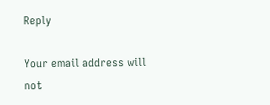Reply

Your email address will not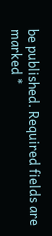be published. Required fields are marked *